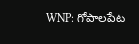WNP: గోపాలపేట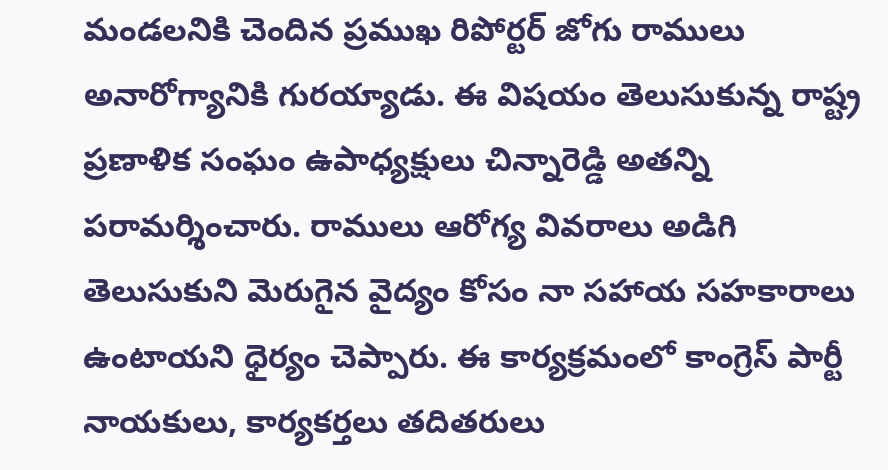మండలనికి చెందిన ప్రముఖ రిపోర్టర్ జోగు రాములు అనారోగ్యానికి గురయ్యాడు. ఈ విషయం తెలుసుకున్న రాష్ట్ర ప్రణాళిక సంఘం ఉపాధ్యక్షులు చిన్నారెడ్డి అతన్ని పరామర్శించారు. రాములు ఆరోగ్య వివరాలు అడిగి తెలుసుకుని మెరుగైన వైద్యం కోసం నా సహాయ సహకారాలు ఉంటాయని ధైర్యం చెప్పారు. ఈ కార్యక్రమంలో కాంగ్రెస్ పార్టీ నాయకులు, కార్యకర్తలు తదితరులు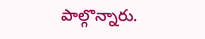పాల్గొన్నారు.